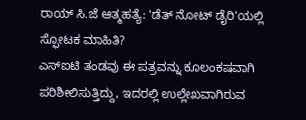ರಾಯ್ ಸಿ.ಜೆ ಆತ್ಮಹತ್ಯೆ: 'ಡೆತ್ ನೋಟ್ ಡೈರಿ'ಯಲ್ಲಿ ಸ್ಫೋಟಕ ಮಾಹಿತಿ?
ಎಸ್ಐಟಿ ತಂಡವು ಈ ಪತ್ರವನ್ನು ಕೂಲಂಕಷವಾಗಿ ಪರಿಶೀಲಿಸುತ್ತಿದ್ದು, ಇದರಲ್ಲಿ ಉಲ್ಲೇಖವಾಗಿರುವ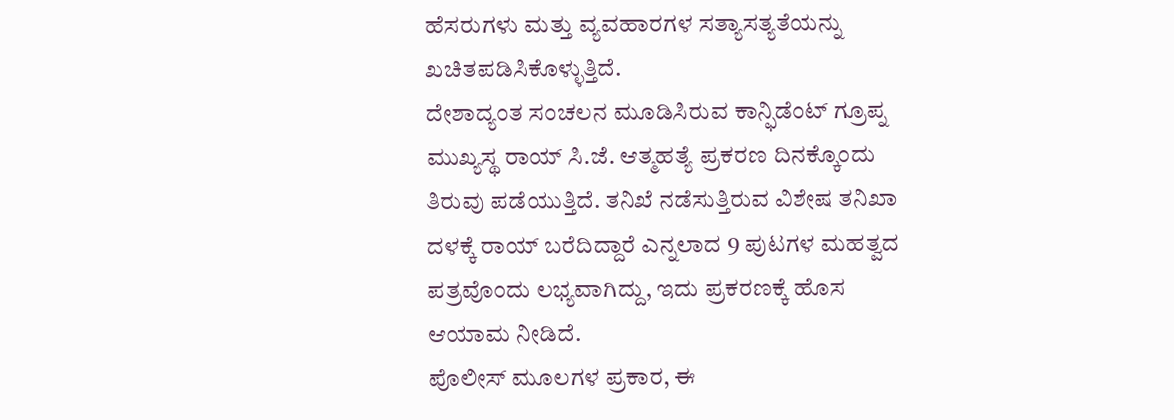ಹೆಸರುಗಳು ಮತ್ತು ವ್ಯವಹಾರಗಳ ಸತ್ಯಾಸತ್ಯತೆಯನ್ನು ಖಚಿತಪಡಿಸಿಕೊಳ್ಳುತ್ತಿದೆ.
ದೇಶಾದ್ಯಂತ ಸಂಚಲನ ಮೂಡಿಸಿರುವ ಕಾನ್ಫಿಡೆಂಟ್ ಗ್ರೂಪ್ನ ಮುಖ್ಯಸ್ಥ ರಾಯ್ ಸಿ.ಜೆ. ಆತ್ಮಹತ್ಯೆ ಪ್ರಕರಣ ದಿನಕ್ಕೊಂದು ತಿರುವು ಪಡೆಯುತ್ತಿದೆ. ತನಿಖೆ ನಡೆಸುತ್ತಿರುವ ವಿಶೇಷ ತನಿಖಾ ದಳಕ್ಕೆ ರಾಯ್ ಬರೆದಿದ್ದಾರೆ ಎನ್ನಲಾದ 9 ಪುಟಗಳ ಮಹತ್ವದ ಪತ್ರವೊಂದು ಲಭ್ಯವಾಗಿದ್ದು, ಇದು ಪ್ರಕರಣಕ್ಕೆ ಹೊಸ ಆಯಾಮ ನೀಡಿದೆ.
ಪೊಲೀಸ್ ಮೂಲಗಳ ಪ್ರಕಾರ, ಈ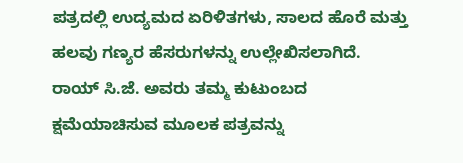ಪತ್ರದಲ್ಲಿ ಉದ್ಯಮದ ಏರಿಳಿತಗಳು, ಸಾಲದ ಹೊರೆ ಮತ್ತು ಹಲವು ಗಣ್ಯರ ಹೆಸರುಗಳನ್ನು ಉಲ್ಲೇಖಿಸಲಾಗಿದೆ. ರಾಯ್ ಸಿ.ಜೆ. ಅವರು ತಮ್ಮ ಕುಟುಂಬದ ಕ್ಷಮೆಯಾಚಿಸುವ ಮೂಲಕ ಪತ್ರವನ್ನು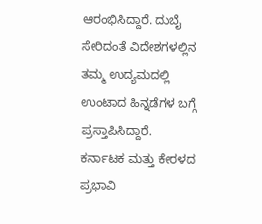ಆರಂಭಿಸಿದ್ದಾರೆ. ದುಬೈ ಸೇರಿದಂತೆ ವಿದೇಶಗಳಲ್ಲಿನ ತಮ್ಮ ಉದ್ಯಮದಲ್ಲಿ ಉಂಟಾದ ಹಿನ್ನಡೆಗಳ ಬಗ್ಗೆ ಪ್ರಸ್ತಾಪಿಸಿದ್ದಾರೆ. ಕರ್ನಾಟಕ ಮತ್ತು ಕೇರಳದ ಪ್ರಭಾವಿ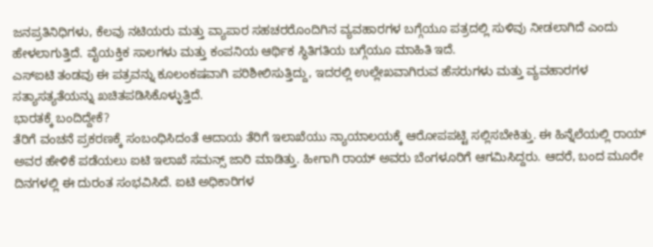ಜನಪ್ರತಿನಿಧಿಗಳು, ಕೆಲವು ನಟಿಯರು ಮತ್ತು ವ್ಯಾಪಾರ ಸಹಚರರೊಂದಿಗಿನ ವ್ಯವಹಾರಗಳ ಬಗ್ಗೆಯೂ ಪತ್ರದಲ್ಲಿ ಸುಳಿವು ನೀಡಲಾಗಿದೆ ಎಂದು ಹೇಳಲಾಗುತ್ತಿದೆ. ವೈಯಕ್ತಿಕ ಸಾಲಗಳು ಮತ್ತು ಕಂಪನಿಯ ಆರ್ಥಿಕ ಸ್ಥಿತಿಗತಿಯ ಬಗ್ಗೆಯೂ ಮಾಹಿತಿ ಇದೆ.
ಎಸ್ಐಟಿ ತಂಡವು ಈ ಪತ್ರವನ್ನು ಕೂಲಂಕಷವಾಗಿ ಪರಿಶೀಲಿಸುತ್ತಿದ್ದು, ಇದರಲ್ಲಿ ಉಲ್ಲೇಖವಾಗಿರುವ ಹೆಸರುಗಳು ಮತ್ತು ವ್ಯವಹಾರಗಳ ಸತ್ಯಾಸತ್ಯತೆಯನ್ನು ಖಚಿತಪಡಿಸಿಕೊಳ್ಳುತ್ತಿದೆ.
ಭಾರತಕ್ಕೆ ಬಂದಿದ್ದೇಕೆ?
ತೆರಿಗೆ ವಂಚನೆ ಪ್ರಕರಣಕ್ಕೆ ಸಂಬಂಧಿಸಿದಂತೆ ಆದಾಯ ತೆರಿಗೆ ಇಲಾಖೆಯು ನ್ಯಾಯಾಲಯಕ್ಕೆ ಆರೋಪಪಟ್ಟಿ ಸಲ್ಲಿಸಬೇಕಿತ್ತು. ಈ ಹಿನ್ನೆಲೆಯಲ್ಲಿ ರಾಯ್ ಅವರ ಹೇಳಿಕೆ ಪಡೆಯಲು ಐಟಿ ಇಲಾಖೆ ಸಮನ್ಸ್ ಜಾರಿ ಮಾಡಿತ್ತು. ಹೀಗಾಗಿ ರಾಯ್ ಅವರು ಬೆಂಗಳೂರಿಗೆ ಆಗಮಿಸಿದ್ದರು. ಆದರೆ, ಬಂದ ಮೂರೇ ದಿನಗಳಲ್ಲಿ ಈ ದುರಂತ ಸಂಭವಿಸಿದೆ. ಐಟಿ ಅಧಿಕಾರಿಗಳ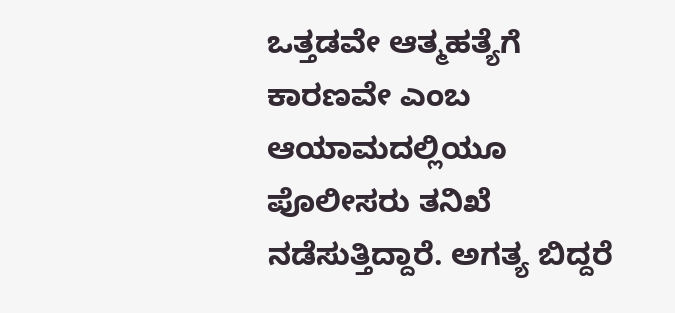ಒತ್ತಡವೇ ಆತ್ಮಹತ್ಯೆಗೆ ಕಾರಣವೇ ಎಂಬ ಆಯಾಮದಲ್ಲಿಯೂ ಪೊಲೀಸರು ತನಿಖೆ ನಡೆಸುತ್ತಿದ್ದಾರೆ. ಅಗತ್ಯ ಬಿದ್ದರೆ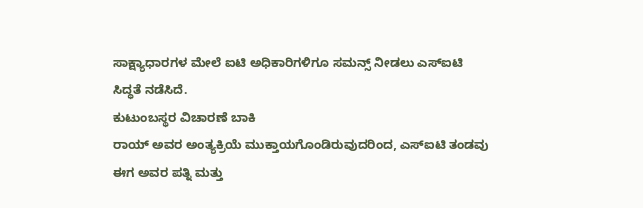ಸಾಕ್ಷ್ಯಾಧಾರಗಳ ಮೇಲೆ ಐಟಿ ಅಧಿಕಾರಿಗಳಿಗೂ ಸಮನ್ಸ್ ನೀಡಲು ಎಸ್ಐಟಿ ಸಿದ್ಧತೆ ನಡೆಸಿದೆ.
ಕುಟುಂಬಸ್ಥರ ವಿಚಾರಣೆ ಬಾಕಿ
ರಾಯ್ ಅವರ ಅಂತ್ಯಕ್ರಿಯೆ ಮುಕ್ತಾಯಗೊಂಡಿರುವುದರಿಂದ, ಎಸ್ಐಟಿ ತಂಡವು ಈಗ ಅವರ ಪತ್ನಿ ಮತ್ತು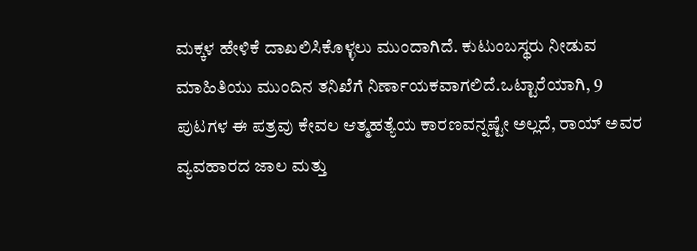ಮಕ್ಕಳ ಹೇಳಿಕೆ ದಾಖಲಿಸಿಕೊಳ್ಳಲು ಮುಂದಾಗಿದೆ. ಕುಟುಂಬಸ್ಥರು ನೀಡುವ ಮಾಹಿತಿಯು ಮುಂದಿನ ತನಿಖೆಗೆ ನಿರ್ಣಾಯಕವಾಗಲಿದೆ.ಒಟ್ಟಾರೆಯಾಗಿ, 9 ಪುಟಗಳ ಈ ಪತ್ರವು ಕೇವಲ ಆತ್ಮಹತ್ಯೆಯ ಕಾರಣವನ್ನಷ್ಟೇ ಅಲ್ಲದೆ, ರಾಯ್ ಅವರ ವ್ಯವಹಾರದ ಜಾಲ ಮತ್ತು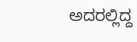ಅದರಲ್ಲಿದ್ದ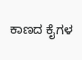ಕಾಣದ ಕೈಗಳ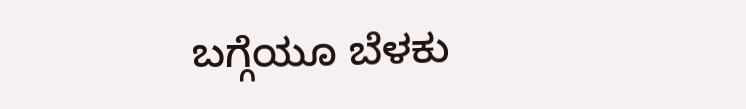ಬಗ್ಗೆಯೂ ಬೆಳಕು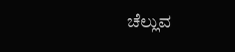ಚೆಲ್ಲುವ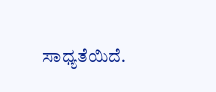ಸಾಧ್ಯತೆಯಿದೆ.